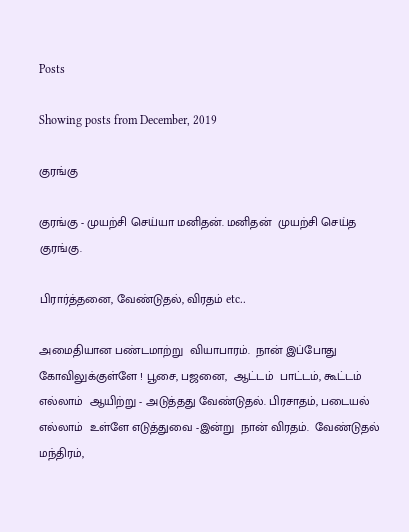Posts

Showing posts from December, 2019

குரங்கு

குரங்கு - முயற்சி செய்யா மனிதன். மனிதன்  முயற்சி செய்த குரங்கு.

பிரார்த்தனை, வேண்டுதல், விரதம் etc..

அமைதியான பண்டமாற்று  வியாபாரம்.  நான் இப்போது கோவிலுக்குள்ளே ! பூசை, பஜனை,  ஆட்டம்  பாட்டம், கூட்டம் எல்லாம்  ஆயிற்று - அடுத்தது வேண்டுதல். பிரசாதம், படையல் எல்லாம்  உள்ளே எடுத்துவை -இன்று  நான் விரதம்.  வேண்டுதல்  மந்திரம்,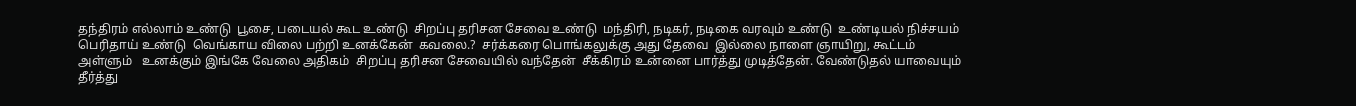தந்திரம் எல்லாம் உண்டு  பூசை, படையல் கூட உண்டு  சிறப்பு தரிசன சேவை உண்டு  மந்திரி, நடிகர், நடிகை வரவும் உண்டு  உண்டியல் நிச்சயம் பெரிதாய் உண்டு  வெங்காய விலை பற்றி உனக்கேன்  கவலை.?  சர்க்கரை பொங்கலுக்கு அது தேவை  இல்லை நாளை ஞாயிறு, கூட்டம் அள்ளும்   உனக்கும் இங்கே வேலை அதிகம்  சிறப்பு தரிசன சேவையில் வந்தேன்  சீக்கிரம் உன்னை பார்த்து முடித்தேன். வேண்டுதல் யாவையும்  தீர்த்து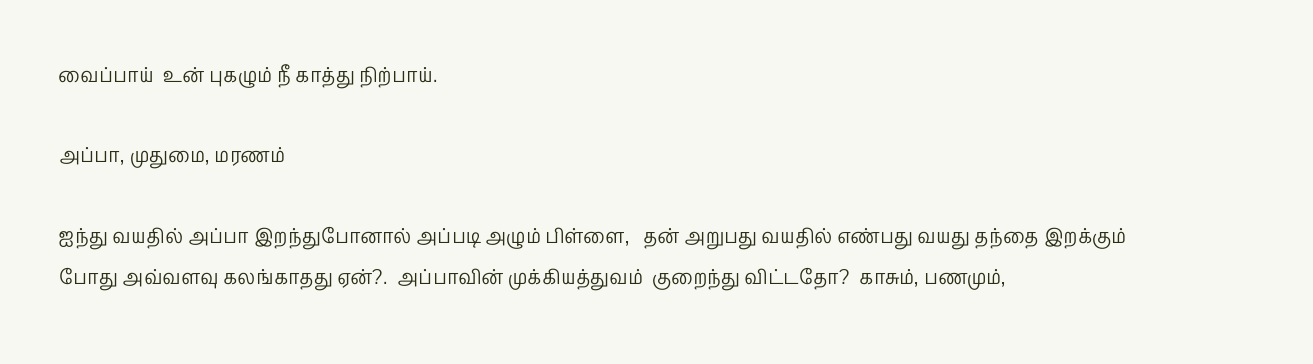வைப்பாய்  உன் புகழும் நீ காத்து நிற்பாய்.

அப்பா, முதுமை, மரணம்

ஐந்து வயதில் அப்பா இறந்துபோனால் அப்படி அழும் பிள்ளை,   தன் அறுபது வயதில் எண்பது வயது தந்தை இறக்கும் போது அவ்வளவு கலங்காதது ஏன்?.  அப்பாவின் முக்கியத்துவம்  குறைந்து விட்டதோ?  காசும், பணமும்,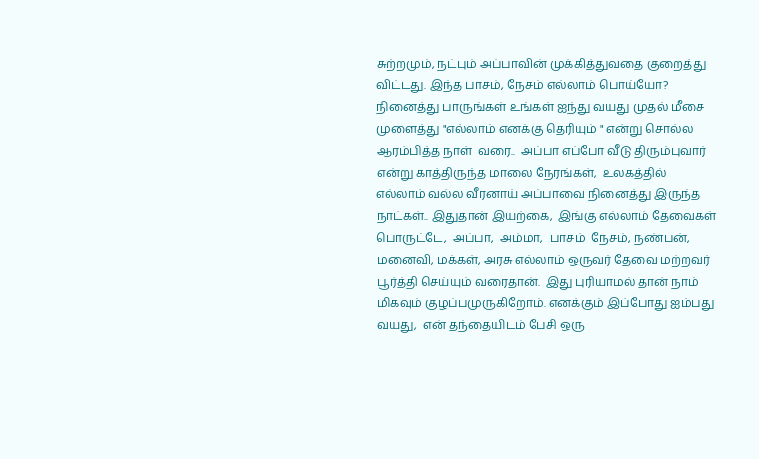சுற்றமும், நட்பும் அப்பாவின் முக்கித்துவதை குறைத்து விட்டது. இந்த பாசம், நேசம் எல்லாம் பொய்யோ?  நினைத்து பாருங்கள் உங்கள் ஐந்து வயது முதல் மீசை முளைத்து "எல்லாம் எனக்கு தெரியும் " என்று சொல்ல ஆரம்பித்த நாள்  வரை..  அப்பா எப்போ வீடு திரும்புவார் என்று காத்திருந்த மாலை நேரங்கள்,  உலகத்தில் எல்லாம் வல்ல வீரனாய் அப்பாவை நினைத்து இருந்த நாட்கள்.. இதுதான் இயற்கை,  இங்கு எல்லாம் தேவைகள் பொருட்டே,  அப்பா,  அம்மா,  பாசம்  நேசம், நண்பன், மனைவி, மக்கள், அரசு எல்லாம் ஒருவர் தேவை மற்றவர் பூர்த்தி செய்யும் வரைதான்.  இது புரியாமல் தான் நாம் மிகவும் குழப்பமுருகிறோம். எனக்கும் இப்போது ஐம்பது வயது,  என் தந்தையிடம் பேசி ஒரு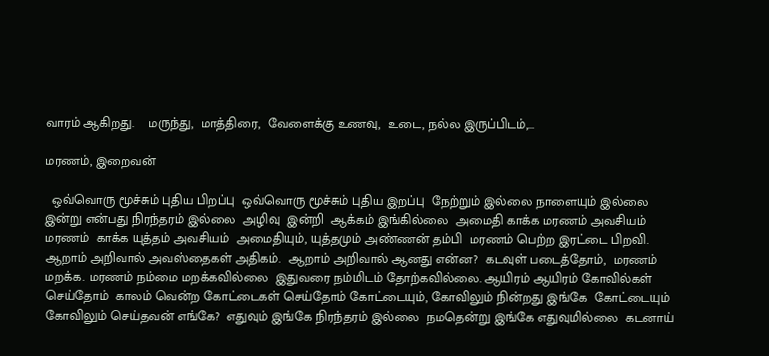வாரம் ஆகிறது.    மருந்து,  மாத்திரை,  வேளைக்கு உணவு,  உடை, நல்ல இருப்பிடம்,...

மரணம், இறைவன்

  ஒவ்வொரு மூச்சும் புதிய பிறப்பு  ஒவ்வொரு மூச்சும் புதிய இறப்பு  நேற்றும் இல்லை நாளையும் இல்லை  இன்று என்பது நிரந்தரம் இல்லை  அழிவு  இன்றி  ஆக்கம் இங்கில்லை  அமைதி காக்க மரணம் அவசியம்  மரணம்  காக்க யுத்தம் அவசியம்  அமைதியும், யுத்தமும் அண்ணன் தம்பி  மரணம் பெற்ற இரட்டை பிறவி.  ஆறாம் அறிவால் அவஸ்தைகள் அதிகம்.  ஆறாம் அறிவால் ஆனது என்ன?  கடவுள் படைத்தோம்,  மரணம் மறக்க. மரணம் நம்மை மறக்கவில்லை  இதுவரை நம்மிடம் தோற்கவில்லை. ஆயிரம் ஆயிரம் கோவில்கள் செய்தோம்  காலம் வென்ற கோட்டைகள் செய்தோம் கோட்டையும், கோவிலும் நின்றது இங்கே  கோட்டையும் கோவிலும் செய்தவன் எங்கே?  எதுவும் இங்கே நிரந்தரம் இல்லை  நமதென்று இங்கே எதுவுமில்லை  கடனாய்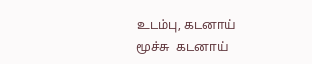உடம்பு, கடனாய் மூச்சு  கடனாய்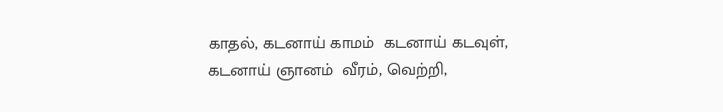காதல், கடனாய் காமம்  கடனாய் கடவுள், கடனாய் ஞானம்  வீரம், வெற்றி,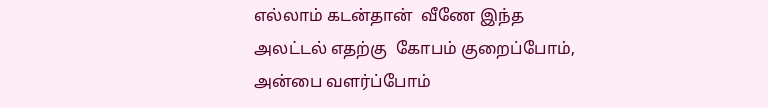எல்லாம் கடன்தான்  வீணே இந்த அலட்டல் எதற்கு  கோபம் குறைப்போம், அன்பை வளர்ப்போம்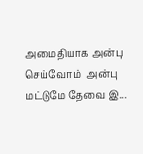அமைதியாக அன்பு செய்வோம்  அன்பு மட்டுமே தேவை இ...